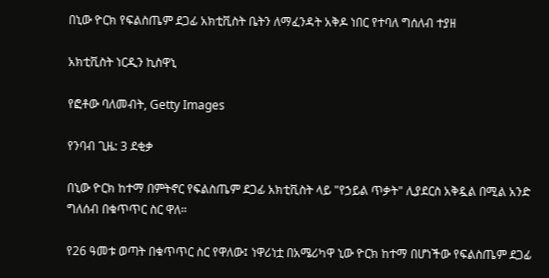በኒው ዮርክ የፍልስጤም ደጋፊ አክቲቪስት ቤትን ለማፈንዳት አቅዶ ነበር የተባለ ግሰለብ ተያዘ

አክቲቪስት ነርዲን ኪስዋኒ

የፎቶው ባለመብት, Getty Images

የንባብ ጊዜ: 3 ደቂቃ

በኒው ዮርክ ከተማ በምትኖር የፍልስጤም ደጋፊ አክቲቪስት ላይ "የኃይል ጥቃት" ሊያደርስ አቅዷል በሚል አንድ ግለሰብ በቁጥጥር ስር ዋለ።

የ26 ዓመቱ ወጣት በቁጥጥር ስር የዋለው፤ ነዋሪነቷ በአሜሪካዋ ኒው ዮርክ ከተማ በሆነችው የፍልስጤም ደጋፊ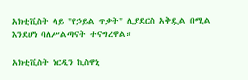አክቲቪስት ላይ "የኃይል ጥቃት" ሊያደርስ አቅዷል በሚል እንደሆነ ባለሥልጣናት ተናግረዋል።

አክቲቪስት ነርዲን ኪስዋኒ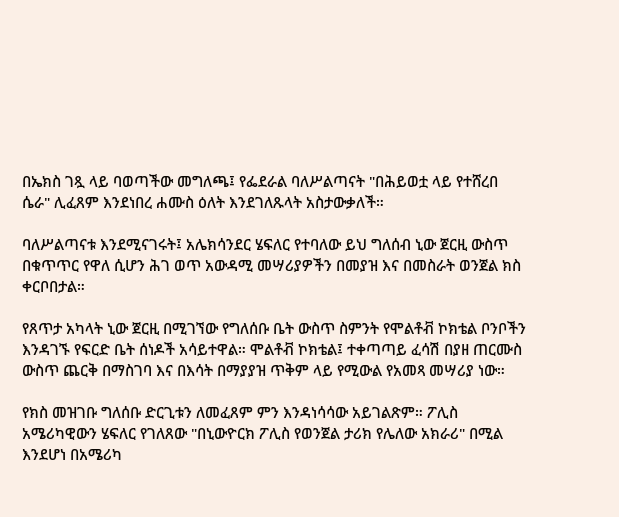በኤክስ ገጿ ላይ ባወጣችው መግለጫ፤ የፌደራል ባለሥልጣናት "በሕይወቷ ላይ የተሸረበ ሴራ" ሊፈጸም እንደነበረ ሐሙስ ዕለት እንደገለጹላት አስታውቃለች።

ባለሥልጣናቱ እንደሚናገሩት፤ አሌክሳንደር ሄፍለር የተባለው ይህ ግለሰብ ኒው ጀርዚ ውስጥ በቁጥጥር የዋለ ሲሆን ሕገ ወጥ አውዳሚ መሣሪያዎችን በመያዝ እና በመስራት ወንጀል ክስ ቀርቦበታል።

የጸጥታ አካላት ኒው ጀርዚ በሚገኘው የግለሰቡ ቤት ውስጥ ስምንት የሞልቶቭ ኮክቴል ቦንቦችን እንዳገኙ የፍርድ ቤት ሰነዶች አሳይተዋል። ሞልቶቭ ኮክቴል፤ ተቀጣጣይ ፈሳሽ በያዘ ጠርሙስ ውስጥ ጨርቅ በማስገባ እና በእሳት በማያያዝ ጥቅም ላይ የሚውል የአመጻ መሣሪያ ነው።

የክስ መዝገቡ ግለሰቡ ድርጊቱን ለመፈጸም ምን እንዳነሳሳው አይገልጽም። ፖሊስ አሜሪካዊውን ሄፍለር የገለጸው "በኒውዮርክ ፖሊስ የወንጀል ታሪክ የሌለው አክራሪ" በሚል እንደሆነ በአሜሪካ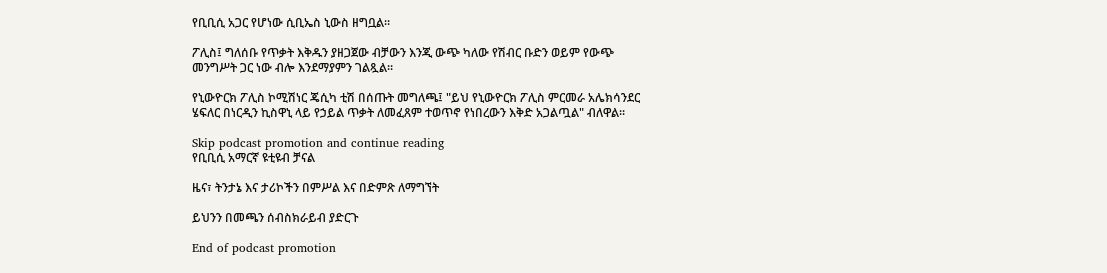የቢቢሲ አጋር የሆነው ሲቢኤስ ኒውስ ዘግቧል።

ፖሊስ፤ ግለሰቡ የጥቃት እቅዱን ያዘጋጀው ብቻውን እንጂ ውጭ ካለው የሽብር ቡድን ወይም የውጭ መንግሥት ጋር ነው ብሎ እንደማያምን ገልጿል።

የኒውዮርክ ፖሊስ ኮሚሽነር ጄሲካ ቲሽ በሰጡት መግለጫ፤ "ይህ የኒውዮርክ ፖሊስ ምርመራ አሌክሳንደር ሄፍለር በነርዲን ኪስዋኒ ላይ የኃይል ጥቃት ለመፈጸም ተወጥኖ የነበረውን እቅድ አጋልጧል" ብለዋል።

Skip podcast promotion and continue reading
የቢቢሲ አማርኛ ዩቲዩብ ቻናል

ዜና፣ ትንታኔ እና ታሪኮችን በምሥል እና በድምጽ ለማግኘት

ይህንን በመጫን ሰብስክራይብ ያድርጉ

End of podcast promotion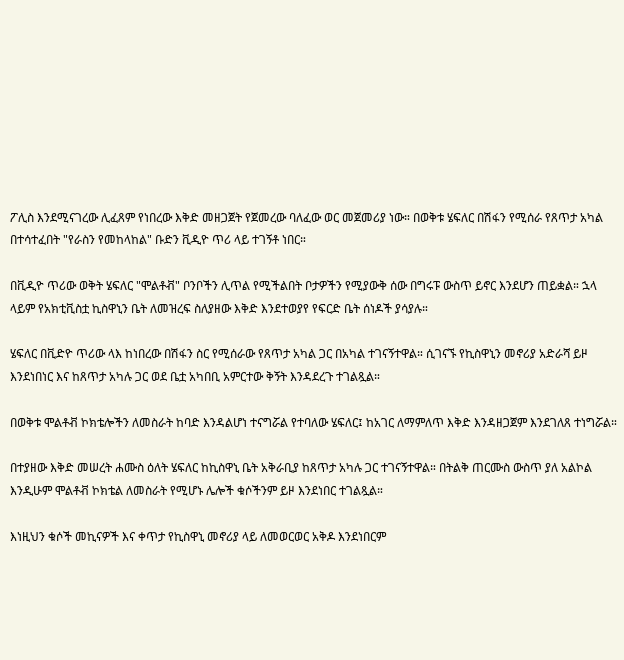ፖሊስ እንደሚናገረው ሊፈጸም የነበረው እቅድ መዘጋጀት የጀመረው ባለፈው ወር መጀመሪያ ነው። በወቅቱ ሄፍለር በሽፋን የሚሰራ የጸጥታ አካል በተሳተፈበት "የራስን የመከላከል" ቡድን ቪዲዮ ጥሪ ላይ ተገኝቶ ነበር።

በቪዲዮ ጥሪው ወቅት ሄፍለር "ሞልቶቭ" ቦንቦችን ሊጥል የሚችልበት ቦታዎችን የሚያውቅ ሰው በግሩፑ ውስጥ ይኖር እንደሆን ጠይቋል። ኋላ ላይም የአክቲቪስቷ ኪስዋኒን ቤት ለመዝረፍ ስለያዘው እቅድ እንደተወያየ የፍርድ ቤት ሰነዶች ያሳያሉ።

ሄፍለር በቪድዮ ጥሪው ላእ ከነበረው በሽፋን ስር የሚሰራው የጸጥታ አካል ጋር በአካል ተገናኝተዋል። ሲገናኙ የኪስዋኒን መኖሪያ አድራሻ ይዞ እንደነበነር እና ከጸጥታ አካሉ ጋር ወደ ቤቷ አካበቢ አምርተው ቅኝት እንዳደረጉ ተገልጿል።

በወቅቱ ሞልቶቭ ኮክቴሎችን ለመስራት ከባድ እንዳልሆነ ተናግሯል የተባለው ሄፍለር፤ ከአገር ለማምለጥ እቅድ እንዳዘጋጀም እንደገለጸ ተነግሯል።

በተያዘው እቅድ መሠረት ሐሙስ ዕለት ሄፍለር ከኪስዋኒ ቤት አቅራቢያ ከጸጥታ አካሉ ጋር ተገናኝተዋል። በትልቅ ጠርሙስ ውስጥ ያለ አልኮል እንዲሁም ሞልቶቭ ኮክቴል ለመስራት የሚሆኑ ሌሎች ቁሶችንም ይዞ እንደነበር ተገልጿል።

እነዚህን ቁሶች መኪናዎች እና ቀጥታ የኪስዋኒ መኖሪያ ላይ ለመወርወር አቅዶ እንደነበርም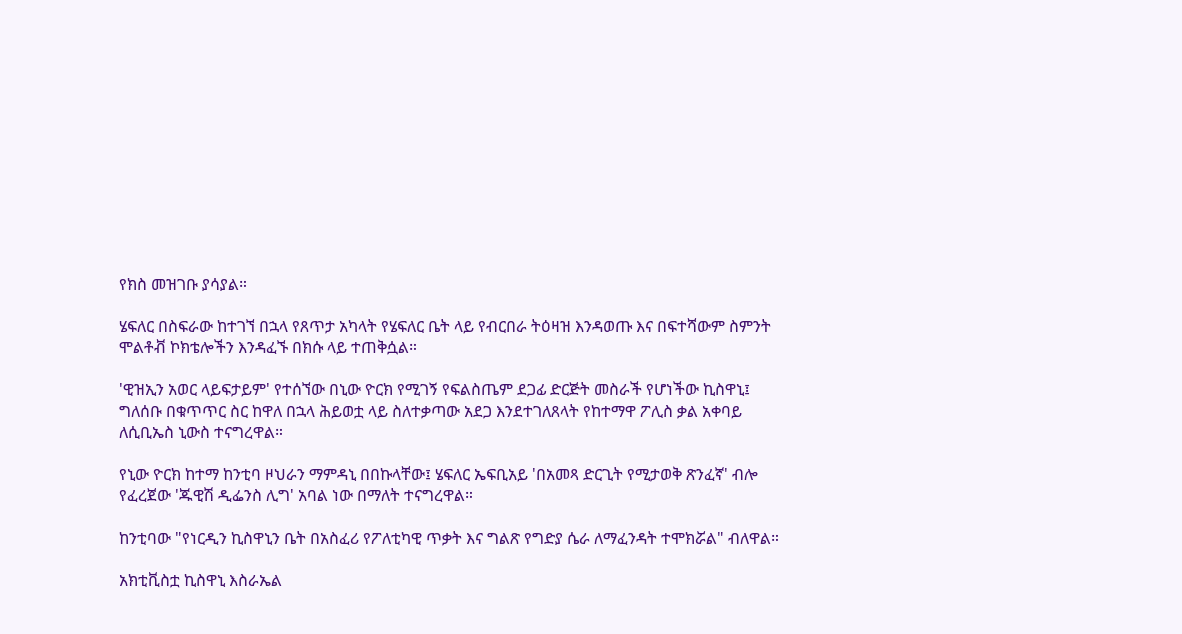የክስ መዝገቡ ያሳያል።

ሄፍለር በስፍራው ከተገኘ በኋላ የጸጥታ አካላት የሄፍለር ቤት ላይ የብርበራ ትዕዛዝ እንዳወጡ እና በፍተሻውም ስምንት ሞልቶቭ ኮክቴሎችን እንዳፈኙ በክሱ ላይ ተጠቅሷል።

'ዊዝኢን አወር ላይፍታይም' የተሰኘው በኒው ዮርክ የሚገኝ የፍልስጤም ደጋፊ ድርጅት መስራች የሆነችው ኪስዋኒ፤ ግለሰቡ በቁጥጥር ስር ከዋለ በኋላ ሕይወቷ ላይ ስለተቃጣው አደጋ እንደተገለጸላት የከተማዋ ፖሊስ ቃል አቀባይ ለሲቢኤስ ኒውስ ተናግረዋል።

የኒው ዮርክ ከተማ ከንቲባ ዞህራን ማምዳኒ በበኩላቸው፤ ሄፍለር ኤፍቢአይ 'በአመጻ ድርጊት የሚታወቅ ጽንፈኛ' ብሎ የፈረጀው 'ጁዊሽ ዲፌንስ ሊግ' አባል ነው በማለት ተናግረዋል።

ከንቲባው "የነርዲን ኪስዋኒን ቤት በአስፈሪ የፖለቲካዊ ጥቃት እና ግልጽ የግድያ ሴራ ለማፈንዳት ተሞክሯል" ብለዋል።

አክቲቪስቷ ኪስዋኒ እስራኤል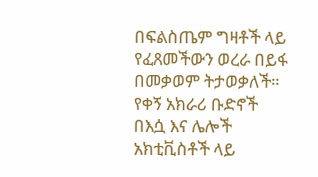በፍልስጤም ግዛቶች ላይ የፈጸመችውን ወረራ በይፋ በመቃወም ትታወቃለች። የቀኝ አክራሪ ቡድኖች በእሷ እና ሌሎች አክቲቪስቶች ላይ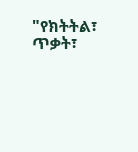"የክትትል፣ ጥቃት፣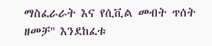ማስፈራራት እና የሲቪል መብት ጥሰት ዘመቻ" እንደከፈቱ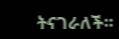ትናገራለች።